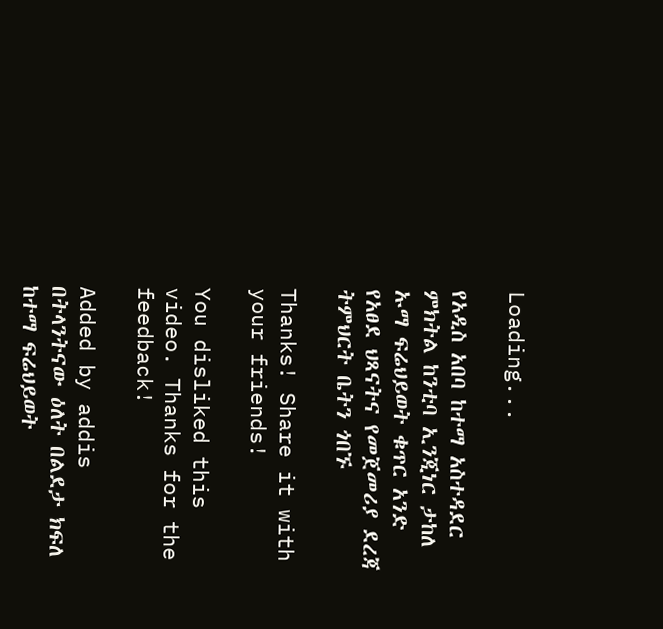Loading...

የአዲስ አበባ ከተማ አስተዳደር ምክትል ከንቲባ ኢንጂነር ታከለ ኡማ ፍሬህይወት ቁጥር አንድ የአፀደ ህጻናትና የመጀመሪያ ደረጃ ትምህርት ቤትን ጎበኙ

Thanks! Share it with your friends!

You disliked this video. Thanks for the feedback!

Added by addis
በትላንትናው ዕለት በልደታ ክፍለ ከተማ ፍሬህይወት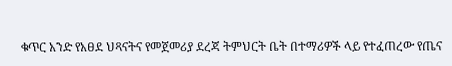ቁጥር አንድ የአፀደ ህጻናትና የመጀመሪያ ደረጃ ትምህርት ቤት በተማሪዎች ላይ የተፈጠረው የጤና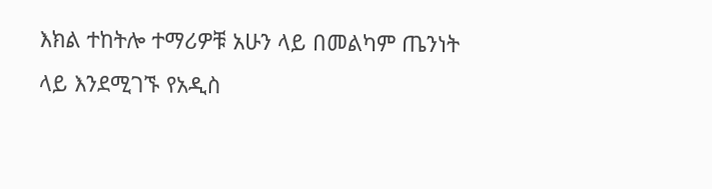እክል ተከትሎ ተማሪዎቹ አሁን ላይ በመልካም ጤንነት ላይ እንደሚገኙ የአዲስ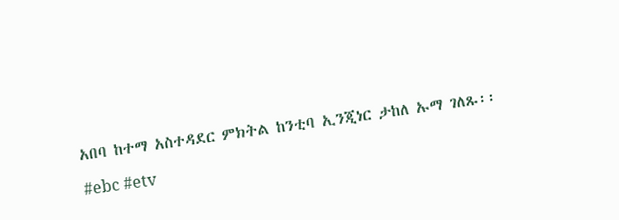አበባ ከተማ አስተዳደር ምክትል ከንቲባ ኢንጂነር ታከለ ኡማ ገለጹ፡፡

#ebc #etv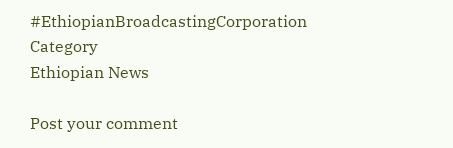#EthiopianBroadcastingCorporation
Category
Ethiopian News

Post your comment